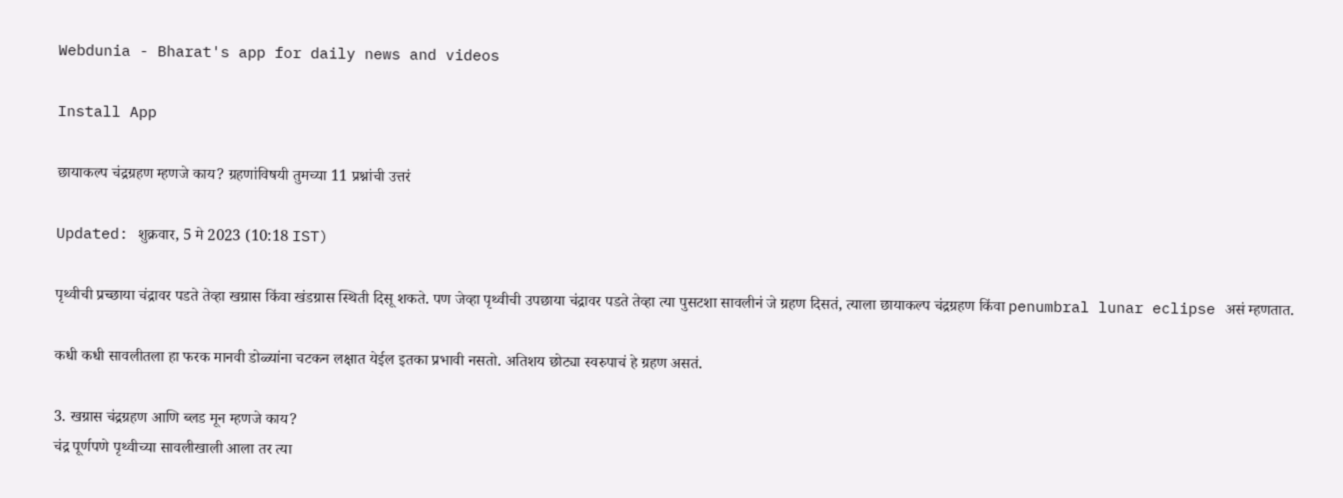Webdunia - Bharat's app for daily news and videos

Install App

छायाकल्प चंद्रग्रहण म्हणजे काय? ग्रहणांविषयी तुमच्या 11 प्रश्नांची उत्तरं

Updated: शुक्रवार, 5 मे 2023 (10:18 IST)

पृथ्वीची प्रच्छाया चंद्रावर पडते तेव्हा खग्रास किंवा खंडग्रास स्थिती दिसू शकते. पण जेव्हा पृथ्वीची उपछाया चंद्रावर पडते तेव्हा त्या पुसटशा सावलीनं जे ग्रहण दिसतं, त्याला छायाकल्प चंद्रग्रहण किंवा penumbral lunar eclipse असं म्हणतात.

कधी कधी सावलीतला हा फरक मानवी डोळ्यांना चटकन लक्षात येईल इतका प्रभावी नसतो. अतिशय छोट्या स्वरुपाचं हे ग्रहण असतं.

3. खग्रास चंद्रग्रहण आणि ब्लड मून म्हणजे काय?
चंद्र पूर्णपणे पृथ्वीच्या सावलीखाली आला तर त्या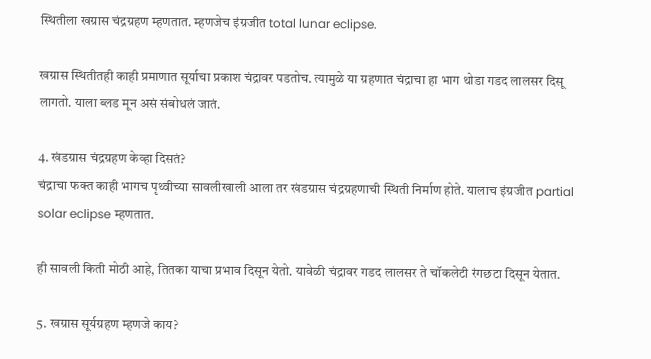स्थितीला खग्रास चंद्रग्रहण म्हणतात. म्हणजेच इंग्रजीत total lunar eclipse.

खग्रास स्थितीतही काही प्रमाणात सूर्याचा प्रकाश चंद्रावर पडतोच. त्यामुळे या ग्रहणात चंद्राचा हा भाग थोडा गडद लालसर दिसू लागतो. याला ब्लड मून असं संबोधलं जातं.

4. खंडग्रास चंद्रग्रहण केव्हा दिसतं?
चंद्राचा फक्त काही भागच पृथ्वीच्या सावलीखाली आला तर खंडग्रास चंद्रग्रहणाची स्थिती निर्माण होते. यालाच इंग्रजीत partial solar eclipse म्हणतात.

ही सावली किती मोठी आहे, तितका याचा प्रभाव दिसून येतो. यावेळी चंद्रावर गडद लालसर ते चॉकलेटी रंगछटा दिसून येतात.

5. खग्रास सूर्यग्रहण म्हणजे काय?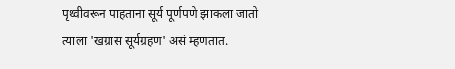पृथ्वीवरून पाहताना सूर्य पूर्णपणे झाकला जातो त्याला 'खग्रास सूर्यग्रहण' असं म्हणतात.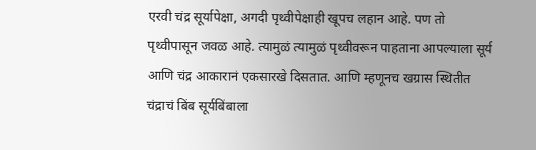एरवी चंद्र सूर्यापेक्षा, अगदी पृथ्वीपेक्षाही खूपच लहान आहे. पण तो पृथ्वीपासून जवळ आहे. त्यामुळं त्यामुळं पृथ्वीवरून पाहताना आपल्याला सूर्य आणि चंद्र आकारानं एकसारखे दिसतात. आणि म्हणूनच खग्रास स्थितीत चंद्राचं बिंब सूर्यबिंबाला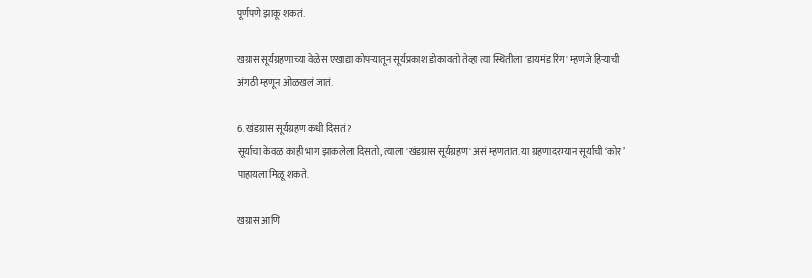पूर्णपणे झाकू शकतं.

खग्रास सूर्यग्रहणाच्या वेळेस एखाद्या कोपऱ्यातून सूर्यप्रकाश डोकावतो तेव्हा त्या स्थितीला 'डायमंड रिंग' म्हणजे हिऱ्याची अंगठी म्हणून ओळखलं जातं.

6. खंडग्रास सूर्यग्रहण कधी दिसतं?
सूर्याचा केवळ काही भाग झाकलेला दिसतो, त्याला 'खंडग्रास सूर्यग्रहण' असं म्हणतात. या ग्रहणादरम्यान सूर्याची ‘कोर’ पाहायला मिळू शकते.

खग्रास आणि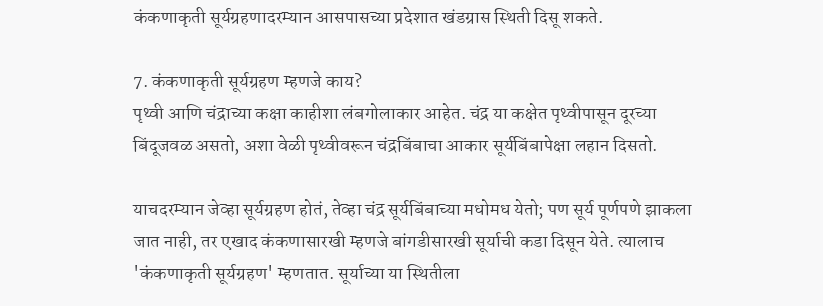कंकणाकृती सूर्यग्रहणादरम्यान आसपासच्या प्रदेशात खंडग्रास स्थिती दिसू शकते.

7. कंकणाकृती सूर्यग्रहण म्हणजे काय?
पृथ्वी आणि चंद्राच्या कक्षा काहीशा लंबगोलाकार आहेत. चंद्र या कक्षेत पृथ्वीपासून दूरच्या बिंदूजवळ असतो, अशा वेळी पृथ्वीवरून चंद्रबिंबाचा आकार सूर्यबिंबापेक्षा लहान दिसतो.

याचदरम्यान जेव्हा सूर्यग्रहण होतं, तेव्हा चंद्र सूर्यबिंबाच्या मधोमध येतो; पण सूर्य पूर्णपणे झाकला जात नाही, तर एखाद कंकणासारखी म्हणजे बांगडीसारखी सूर्याची कडा दिसून येते. त्यालाच 'कंकणाकृती सूर्यग्रहण' म्हणतात. सूर्याच्या या स्थितीला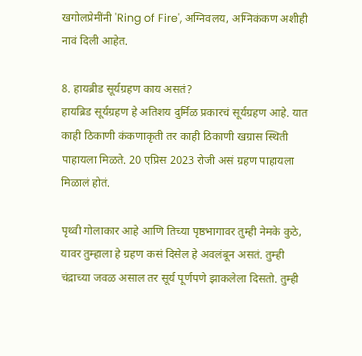खगोलप्रेमींनी 'Ring of Fire', अग्निवलय, अग्निकंकण अशीही नावं दिली आहेत.

8. हायब्रीड सूर्यग्रहण काय असतं?
हायब्रिड सूर्यग्रहण हे अतिशय दुर्मिळ प्रकारचं सूर्यग्रहण आहे. यात काही ठिकाणी कंकणाकृती तर काही ठिकाणी खग्रास स्थिती पाहायला मिळते. 20 एप्रिस 2023 रोजी असं ग्रहण पाहायला मिळालं होतं.

पृथ्वी गोलाकार आहे आणि तिच्या पृष्ठभागावर तुम्ही नेमके कुठे, यावर तुम्हाला हे ग्रहण कसं दिसेल हे अवलंबून असतं. तुम्ही चंद्राच्या जवळ असाल तर सूर्य पूर्णपणे झाकलेला दिसतो. तुम्ही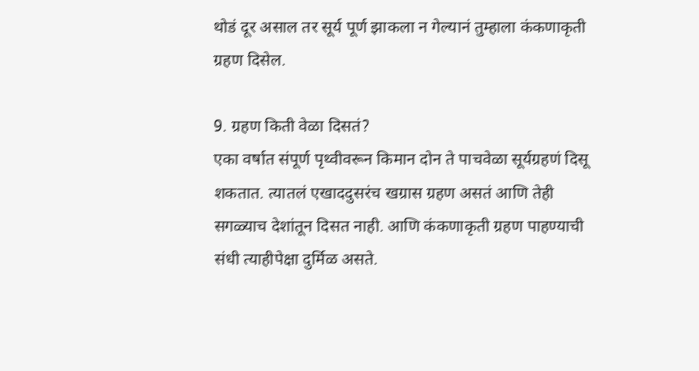थोडं दूर असाल तर सूर्य पूर्ण झाकला न गेल्यानं तुम्हाला कंकणाकृती ग्रहण दिसेल.

9. ग्रहण किती वेळा दिसतं?
एका वर्षात संपूर्ण पृथ्वीवरून किमान दोन ते पाचवेळा सूर्यग्रहणं दिसू शकतात. त्यातलं एखाददुसरंच खग्रास ग्रहण असतं आणि तेही सगळ्याच देशांतून दिसत नाही. आणि कंकणाकृती ग्रहण पाहण्याची संधी त्याहीपेक्षा दुर्मिळ असते.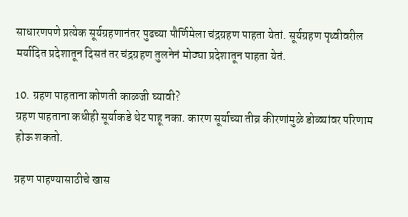साधारणपणे प्रत्येक सूर्यग्रहणानंतर पुढच्या पौर्णिमेला चंद्रग्रहण पाहता येतां. सूर्यग्रहण पृथ्वीवरील मर्यादित प्रदेशातून दिसतं तर चंद्रग्रहण तुलनेनं मोठ्या प्रदेशातून पाहता येतं.

10. ग्रहण पाहताना कोणती काळजी घ्यावी?
ग्रहण पाहताना कधीही सूर्याकडे थेट पाहू नका. कारण सूर्याच्या तीव्र कीरणांमुळे डोळ्यांवर परिणाम होऊ शकतो.

ग्रहण पाहण्यासाठीचे खास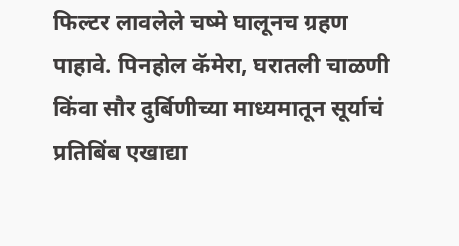फिल्टर लावलेले चष्मे घालूनच ग्रहण पाहावे. पिनहोल कॅमेरा, घरातली चाळणी किंवा सौर दुर्बिणीच्या माध्यमातून सूर्याचं प्रतिबिंब एखाद्या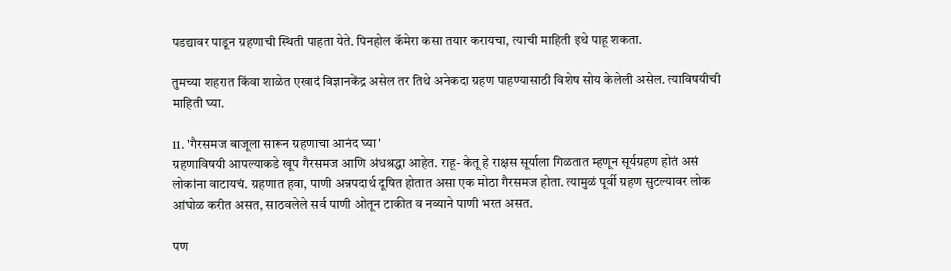पडद्यावर पाडून ग्रहणाची स्थिती पाहता येते. पिनहोल कॅमेरा कसा तयार करायचा, त्याची माहिती इथे पाहू शकता.

तुमच्या शहरात किंवा शाळेत एखादं विज्ञानकेंद्र असेल तर तिथे अनेकदा ग्रहण पाहण्यासाठी विशेष सोय केलेली असेल. त्याविषयीची माहिती घ्या.

11. 'गैरसमज बाजूला सारून ग्रहणाचा आनंद घ्या'
ग्रहणाविषयी आपल्याकडे खूप गैरसमज आणि अंधश्रद्धा आहेत. राहू- केतू हे राक्षस सूर्याला गिळतात म्हणून सूर्यग्रहण होतं असं लोकांना वाटायचं. ग्रहणात हवा, पाणी अन्नपदार्थ दूषित होतात असा एक मोठा गैरसमज होता. त्यामुळं पूर्वी ग्रहण सुटल्यावर लोक आंघोळ करीत असत, साठवलेले सर्व पाणी ओतून टाकीत व नव्याने पाणी भरत असत.

पण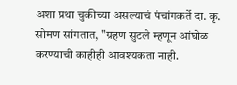अशा प्रथा चुकीच्या असल्याचं पंचांगकर्ते दा. कृ. सोमण सांगतात, "ग्रहण सुटले म्हणून आंघोळ करण्याची काहीही आवश्यकता नाही.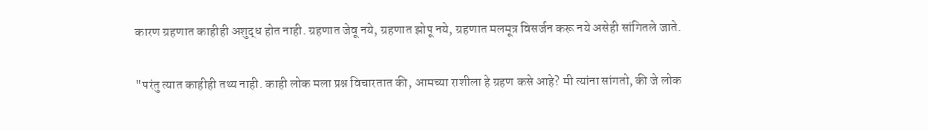कारण ग्रहणात काहीही अशुद्ध होत नाही. ग्रहणात जेवू नये, ग्रहणात झोपू नये, ग्रहणात मलमूत्र विसर्जन करू नये असेही सांगितले जाते.

"परंतु त्यात काहीही तथ्य नाही. काही लोक मला प्रश्न विचारतात की, आमच्या राशीला हे ग्रहण कसे आहे? मी त्यांना सांगतो, की जे लोक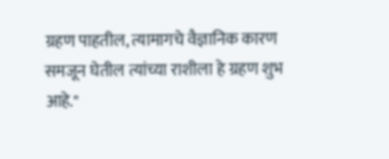ग्रहण पाहतील, त्यामागचे वैज्ञानिक कारण समजून घेतील त्यांच्या राशीला हे ग्रहण शुभ आहे."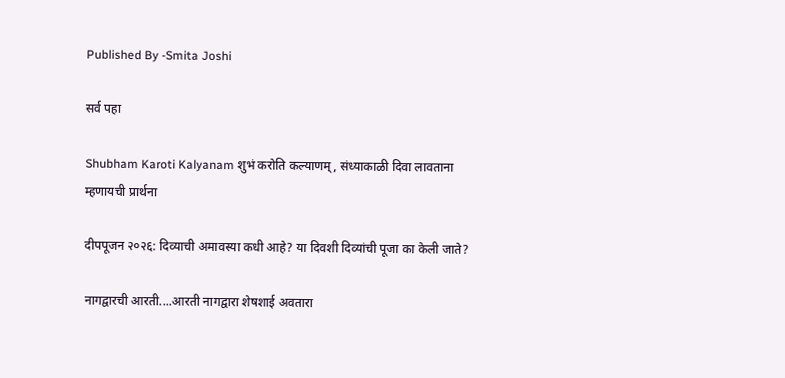Published By -Smita Joshi

सर्व पहा

Shubham Karoti Kalyanam शुभं करोति कल्याणम्, संध्याकाळी दिवा लावताना म्हणायची प्रार्थना

दीपपूजन २०२६: दिव्याची अमावस्या कधी आहे? या दिवशी दिव्यांची पूजा का केली जाते?

नागद्वारची आरती....आरती नागद्वारा शेषशाई अवतारा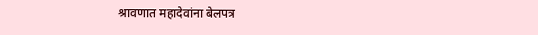श्रावणात महादेवांना बेलपत्र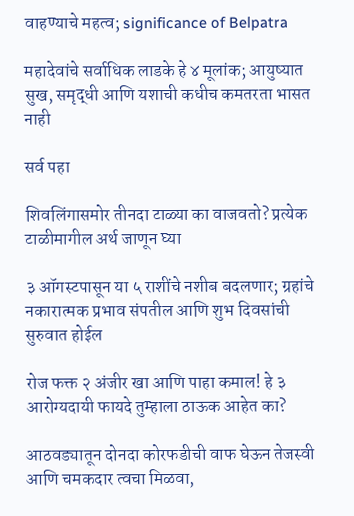वाहण्याचे महत्व; significance of Belpatra

महादेवांचे सर्वाधिक लाडके हे ४ मूलांक; आयुष्यात सुख, समृद्धी आणि यशाची कधीच कमतरता भासत नाही

सर्व पहा

शिवलिंगासमोर तीनदा टाळ्या का वाजवतो? प्रत्येक टाळीमागील अर्थ जाणून घ्या

३ ऑगस्टपासून या ५ राशींचे नशीब बदलणार; ग्रहांचे नकारात्मक प्रभाव संपतील आणि शुभ दिवसांची सुरुवात होईल

रोज फक्त २ अंजीर खा आणि पाहा कमाल! हे ३ आरोग्यदायी फायदे तुम्हाला ठाऊक आहेत का?

आठवड्यातून दोनदा कोरफडीची वाफ घेऊन तेजस्वी आणि चमकदार त्वचा मिळवा,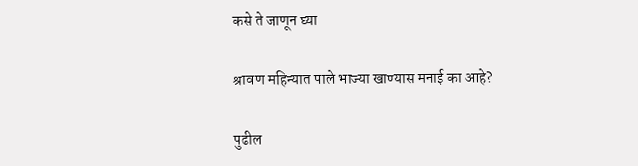कसे ते जाणून घ्या

श्रावण महिन्यात पाले भाज्या खाण्यास मनाई का आहे?

पुढील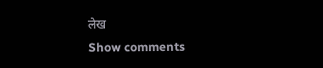लेख
Show comments